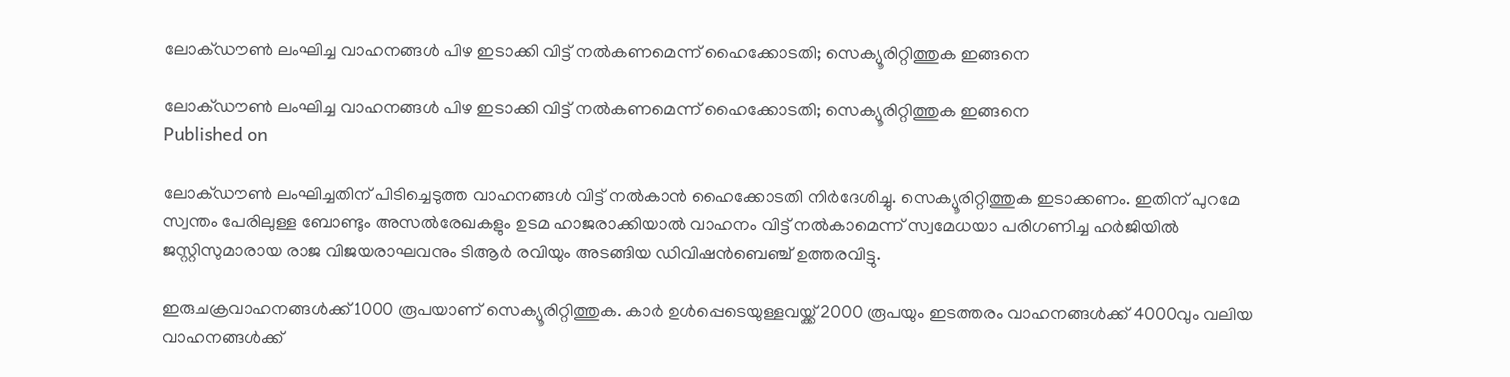ലോക്ഡൗണ്‍ ലംഘിച്ച വാഹനങ്ങള്‍ പിഴ ഇടാക്കി വിട്ട് നല്‍കണമെന്ന് ഹൈക്കോടതി; സെക്യൂരിറ്റിത്തുക ഇങ്ങനെ

ലോക്ഡൗണ്‍ ലംഘിച്ച വാഹനങ്ങള്‍ പിഴ ഇടാക്കി വിട്ട് നല്‍കണമെന്ന് ഹൈക്കോടതി; സെക്യൂരിറ്റിത്തുക ഇങ്ങനെ
Published on

ലോക്ഡൗണ്‍ ലംഘിച്ചതിന് പിടിച്ചെടുത്ത വാഹനങ്ങള്‍ വിട്ട് നല്‍കാന്‍ ഹൈക്കോടതി നിര്‍ദേശിച്ചു. സെക്യൂരിറ്റിത്തുക ഇടാക്കണം. ഇതിന് പുറമേ സ്വന്തം പേരിലുള്ള ബോണ്ടും അസല്‍രേഖകളും ഉടമ ഹാജരാക്കിയാല്‍ വാഹനം വിട്ട് നല്‍കാമെന്ന് സ്വമേധയാ പരിഗണിച്ച ഹര്‍ജിയില്‍ ജസ്റ്റിസുമാരായ രാജ വിജയരാഘവനും ടിആര്‍ രവിയും അടങ്ങിയ ഡിവിഷന്‍ബെഞ്ച് ഉത്തരവിട്ടു.

ഇരുചക്രവാഹനങ്ങള്‍ക്ക് 1000 രൂപയാണ് സെക്യൂരിറ്റിത്തുക. കാര്‍ ഉള്‍പ്പെടെയുള്ളവയ്ക്ക് 2000 രൂപയും ഇടത്തരം വാഹനങ്ങള്‍ക്ക് 4000വും വലിയ വാഹനങ്ങള്‍ക്ക്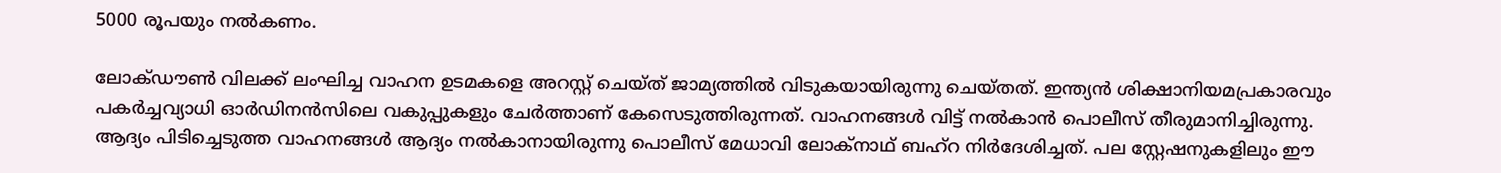5000 രൂപയും നല്‍കണം.

ലോക്ഡൗണ്‍ വിലക്ക് ലംഘിച്ച വാഹന ഉടമകളെ അറസ്റ്റ് ചെയ്ത് ജാമ്യത്തില്‍ വിടുകയായിരുന്നു ചെയ്തത്. ഇന്ത്യന്‍ ശിക്ഷാനിയമപ്രകാരവും പകര്‍ച്ചവ്യാധി ഓര്‍ഡിനന്‍സിലെ വകുപ്പുകളും ചേര്‍ത്താണ് കേസെടുത്തിരുന്നത്. വാഹനങ്ങള്‍ വിട്ട് നല്‍കാന്‍ പൊലീസ് തീരുമാനിച്ചിരുന്നു. ആദ്യം പിടിച്ചെടുത്ത വാഹനങ്ങള്‍ ആദ്യം നല്‍കാനായിരുന്നു പൊലീസ് മേധാവി ലോക്‌നാഥ് ബഹ്‌റ നിര്‍ദേശിച്ചത്. പല സ്റ്റേഷനുകളിലും ഈ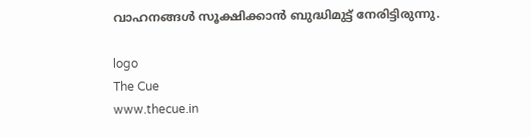വാഹനങ്ങള്‍ സൂക്ഷിക്കാന്‍ ബുദ്ധിമുട്ട് നേരിട്ടിരുന്നു.

logo
The Cue
www.thecue.in